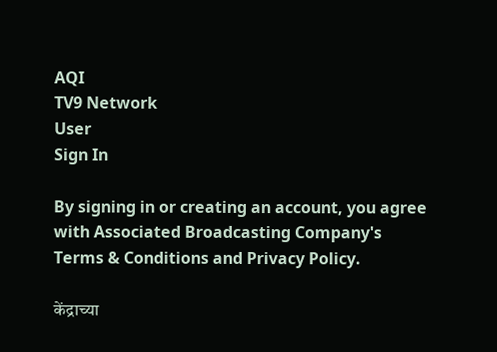AQI
TV9 Network
User
Sign In

By signing in or creating an account, you agree with Associated Broadcasting Company's Terms & Conditions and Privacy Policy.

केंद्राच्या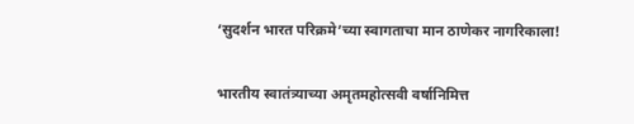‘सुदर्शन भारत परिक्रमे’च्या स्वागताचा मान ठाणेकर नागरिकाला!

भारतीय स्वातंत्र्याच्या अमृतमहोत्सवी वर्षानिमित्त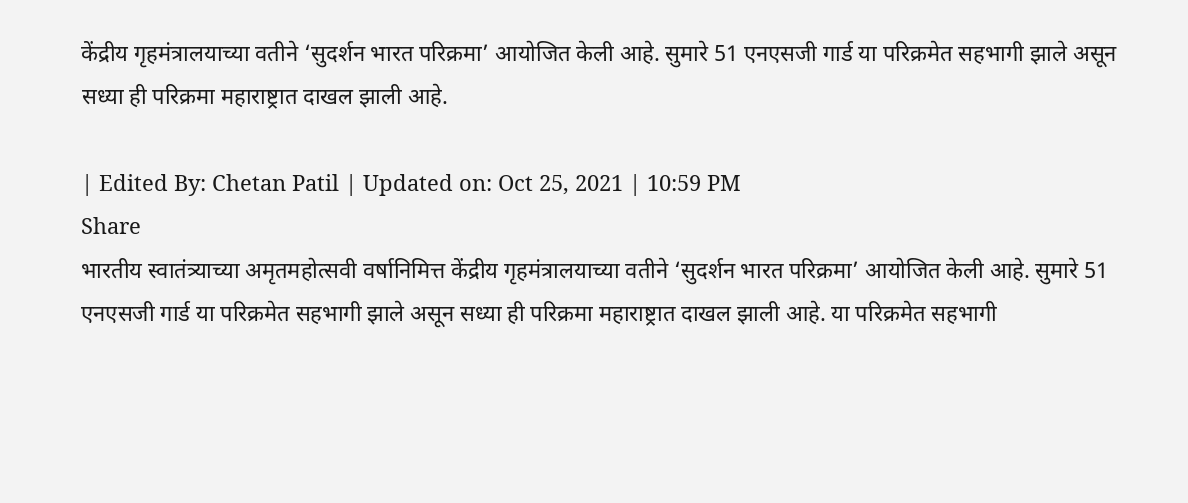केंद्रीय गृहमंत्रालयाच्या वतीने ‘सुदर्शन भारत परिक्रमा’ आयोजित केली आहे. सुमारे 51 एनएसजी गार्ड या परिक्रमेत सहभागी झाले असून सध्या ही परिक्रमा महाराष्ट्रात दाखल झाली आहे.

| Edited By: Chetan Patil | Updated on: Oct 25, 2021 | 10:59 PM
Share
भारतीय स्वातंत्र्याच्या अमृतमहोत्सवी वर्षानिमित्त केंद्रीय गृहमंत्रालयाच्या वतीने ‘सुदर्शन भारत परिक्रमा’ आयोजित केली आहे. सुमारे 51 एनएसजी गार्ड या परिक्रमेत सहभागी झाले असून सध्या ही परिक्रमा महाराष्ट्रात दाखल झाली आहे. या परिक्रमेत सहभागी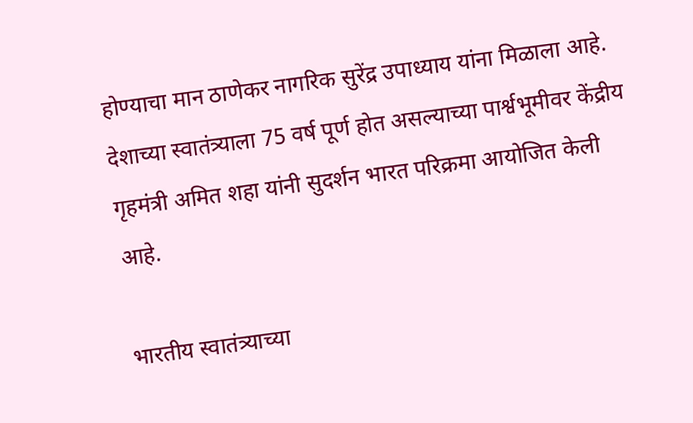होण्याचा मान ठाणेकर नागरिक सुरेंद्र उपाध्याय यांना मिळाला आहे. देशाच्या स्वातंत्र्याला 75 वर्ष पूर्ण होत असल्याच्या पार्श्वभूमीवर केंद्रीय गृहमंत्री अमित शहा यांनी सुदर्शन भारत परिक्रमा आयोजित केली आहे.

भारतीय स्वातंत्र्याच्या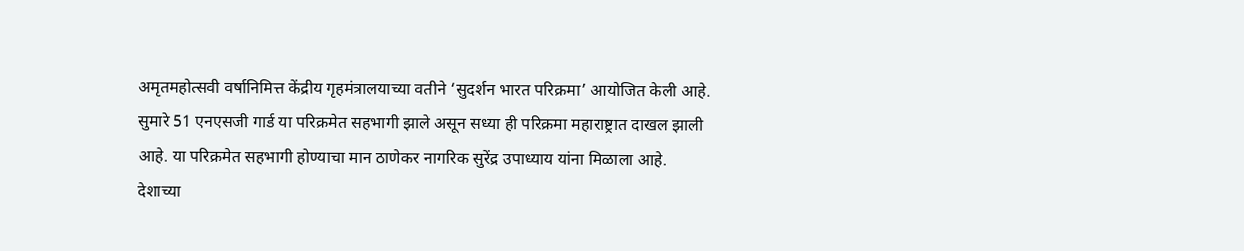अमृतमहोत्सवी वर्षानिमित्त केंद्रीय गृहमंत्रालयाच्या वतीने ‘सुदर्शन भारत परिक्रमा’ आयोजित केली आहे. सुमारे 51 एनएसजी गार्ड या परिक्रमेत सहभागी झाले असून सध्या ही परिक्रमा महाराष्ट्रात दाखल झाली आहे. या परिक्रमेत सहभागी होण्याचा मान ठाणेकर नागरिक सुरेंद्र उपाध्याय यांना मिळाला आहे. देशाच्या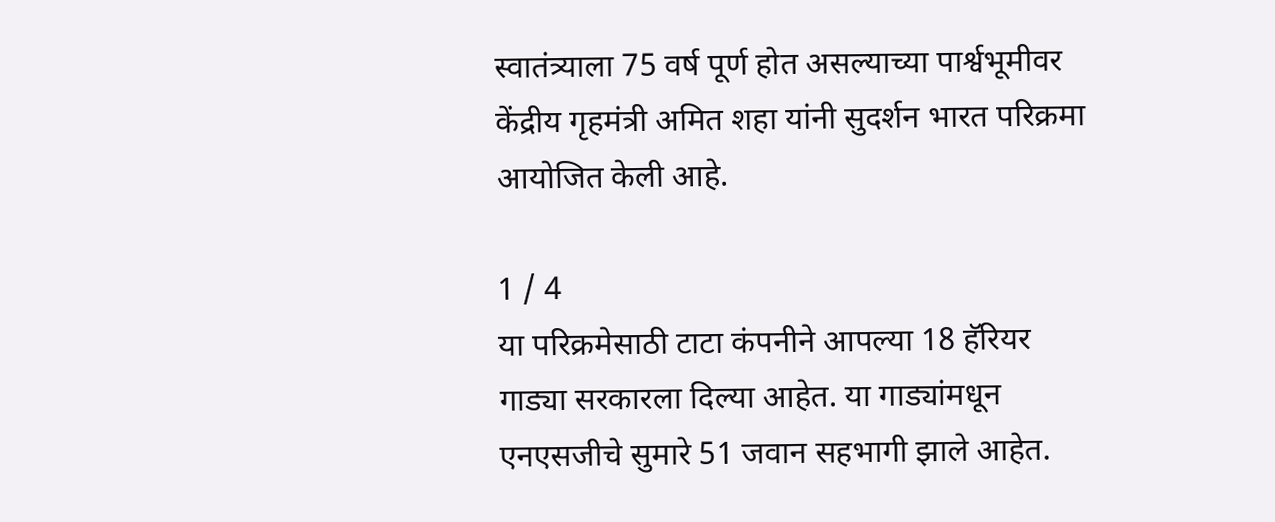स्वातंत्र्याला 75 वर्ष पूर्ण होत असल्याच्या पार्श्वभूमीवर केंद्रीय गृहमंत्री अमित शहा यांनी सुदर्शन भारत परिक्रमा आयोजित केली आहे.

1 / 4
या परिक्रमेसाठी टाटा कंपनीने आपल्या 18 हॅरियर गाड्या सरकारला दिल्या आहेत. या गाड्यांमधून एनएसजीचे सुमारे 51 जवान सहभागी झाले आहेत.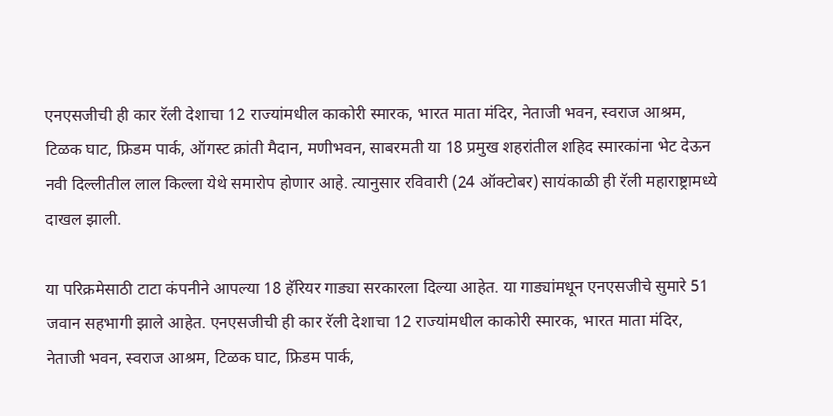एनएसजीची ही कार रॅली देशाचा 12 राज्यांमधील काकोरी स्मारक, भारत माता मंदिर, नेताजी भवन, स्वराज आश्रम, टिळक घाट, फ्रिडम पार्क, ऑगस्ट क्रांती मैदान, मणीभवन, साबरमती या 18 प्रमुख शहरांतील शहिद स्मारकांना भेट देऊन नवी दिल्लीतील लाल किल्ला येथे समारोप होणार आहे. त्यानुसार रविवारी (24 ऑक्टोबर) सायंकाळी ही रॅली महाराष्ट्रामध्ये दाखल झाली.

या परिक्रमेसाठी टाटा कंपनीने आपल्या 18 हॅरियर गाड्या सरकारला दिल्या आहेत. या गाड्यांमधून एनएसजीचे सुमारे 51 जवान सहभागी झाले आहेत. एनएसजीची ही कार रॅली देशाचा 12 राज्यांमधील काकोरी स्मारक, भारत माता मंदिर, नेताजी भवन, स्वराज आश्रम, टिळक घाट, फ्रिडम पार्क,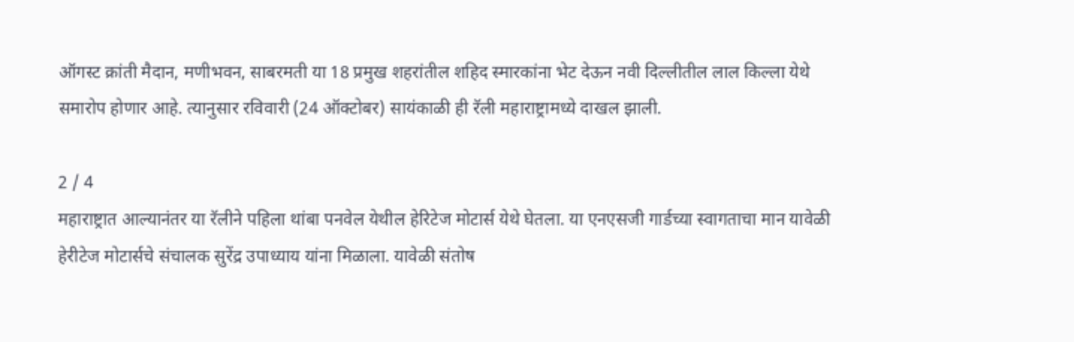ऑगस्ट क्रांती मैदान, मणीभवन, साबरमती या 18 प्रमुख शहरांतील शहिद स्मारकांना भेट देऊन नवी दिल्लीतील लाल किल्ला येथे समारोप होणार आहे. त्यानुसार रविवारी (24 ऑक्टोबर) सायंकाळी ही रॅली महाराष्ट्रामध्ये दाखल झाली.

2 / 4
महाराष्ट्रात आल्यानंतर या रॅलीने पहिला थांबा पनवेल येथील हेरिटेज मोटार्स येथे घेतला. या एनएसजी गार्डच्या स्वागताचा मान यावेळी हेरीटेज मोटार्सचे संचालक सुरेंद्र उपाध्याय यांना मिळाला. यावेळी संतोष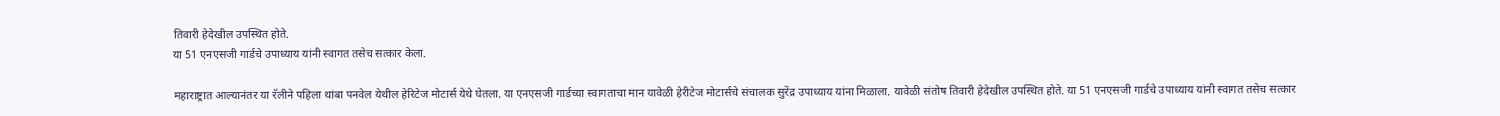तिवारी हेदेखील उपस्थित होते.
या 51 एनएसजी गार्डचे उपाध्याय यांनी स्वागत तसेच सत्कार केला.

महाराष्ट्रात आल्यानंतर या रॅलीने पहिला थांबा पनवेल येथील हेरिटेज मोटार्स येथे घेतला. या एनएसजी गार्डच्या स्वागताचा मान यावेळी हेरीटेज मोटार्सचे संचालक सुरेंद्र उपाध्याय यांना मिळाला. यावेळी संतोष तिवारी हेदेखील उपस्थित होते. या 51 एनएसजी गार्डचे उपाध्याय यांनी स्वागत तसेच सत्कार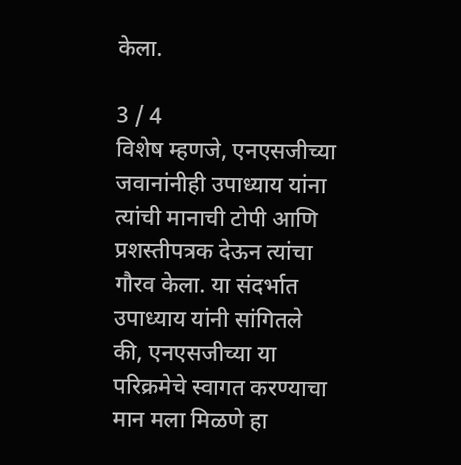केला.

3 / 4
विशेष म्हणजे, एनएसजीच्या जवानांनीही उपाध्याय यांना त्यांची मानाची टोपी आणि प्रशस्तीपत्रक देऊन त्यांचा गौरव केला. या संदर्भात उपाध्याय यांनी सांगितले की, एनएसजीच्या या परिक्रमेचे स्वागत करण्याचा मान मला मिळणे हा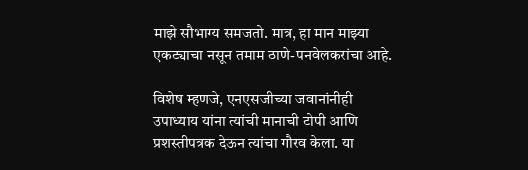माझे सौभाग्य समजतो. मात्र, हा मान माझ्या एकट्याचा नसून तमाम ठाणे-पनवेलकरांचा आहे.

विशेष म्हणजे, एनएसजीच्या जवानांनीही उपाध्याय यांना त्यांची मानाची टोपी आणि प्रशस्तीपत्रक देऊन त्यांचा गौरव केला. या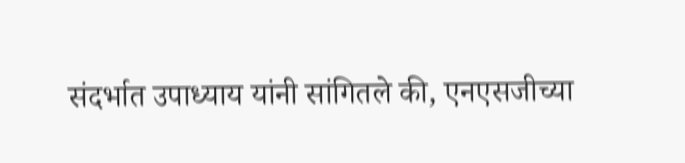संदर्भात उपाध्याय यांनी सांगितले की, एनएसजीच्या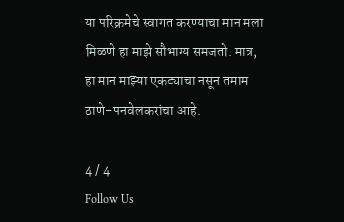या परिक्रमेचे स्वागत करण्याचा मान मला मिळणे हा माझे सौभाग्य समजतो. मात्र, हा मान माझ्या एकट्याचा नसून तमाम ठाणे-पनवेलकरांचा आहे.

4 / 4
Follow Us